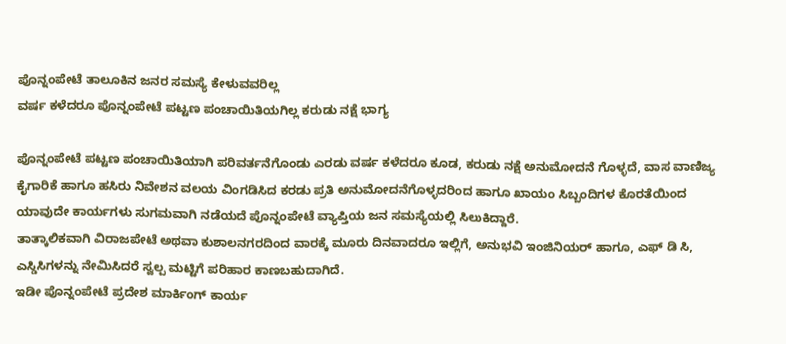ಪೊನ್ನಂಪೇಟೆ ತಾಲೂಕಿನ ಜನರ ಸಮಸ್ಯೆ ಕೇಳುವವರಿಲ್ಲ
ವರ್ಷ ಕಳೆದರೂ ಪೊನ್ನಂಪೇಟೆ ಪಟ್ಟಣ ಪಂಚಾಯಿತಿಯಗಿಲ್ಲ ಕರುಡು ನಕ್ಷೆ ಭಾಗ್ಯ

ಪೊನ್ನಂಪೇಟೆ ಪಟ್ಟಣ ಪಂಚಾಯಿತಿಯಾಗಿ ಪರಿವರ್ತನೆಗೊಂಡು ಎರಡು ವರ್ಷ ಕಳೆದರೂ ಕೂಡ, ಕರುಡು ನಕ್ಷೆ ಅನುಮೋದನೆ ಗೊಳ್ಳದೆ, ವಾಸ ವಾಣಿಜ್ಯ ಕೈಗಾರಿಕೆ ಹಾಗೂ ಹಸಿರು ನಿವೇಶನ ವಲಯ ವಿಂಗಡಿಸಿದ ಕರಡು ಪ್ರತಿ ಅನುಮೋದನೆಗೊಳ್ಳದರಿಂದ ಹಾಗೂ ಖಾಯಂ ಸಿಬ್ಬಂದಿಗಳ ಕೊರತೆಯಿಂದ ಯಾವುದೇ ಕಾರ್ಯಗಳು ಸುಗಮವಾಗಿ ನಡೆಯದೆ ಪೊನ್ನಂಪೇಟೆ ವ್ಯಾಪ್ತಿಯ ಜನ ಸಮಸ್ಯೆಯಲ್ಲಿ ಸಿಲುಕಿದ್ದಾರೆ.
ತಾತ್ಕಾಲಿಕವಾಗಿ ವಿರಾಜಪೇಟೆ ಅಥವಾ ಕುಶಾಲನಗರದಿಂದ ವಾರಕ್ಕೆ ಮೂರು ದಿನವಾದರೂ ಇಲ್ಲಿಗೆ, ಅನುಭವಿ ಇಂಜಿನಿಯರ್ ಹಾಗೂ, ಎಫ್ ಡಿ ಸಿ, ಎಸ್ಡಿಸಿಗಳನ್ನು ನೇಮಿಸಿದರೆ ಸ್ವಲ್ಪ ಮಟ್ಟಿಗೆ ಪರಿಹಾರ ಕಾಣಬಹುದಾಗಿದೆ.
ಇಡೀ ಪೊನ್ನಂಪೇಟೆ ಪ್ರದೇಶ ಮಾರ್ಕಿಂಗ್ ಕಾರ್ಯ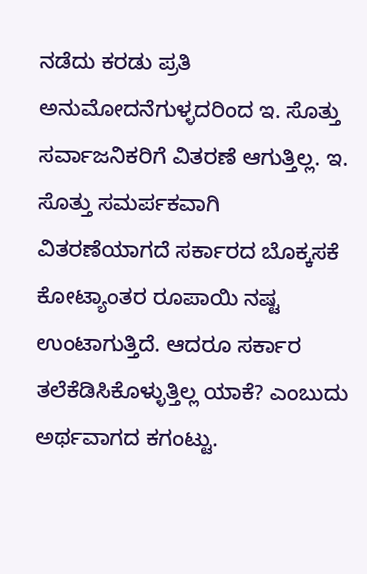ನಡೆದು ಕರಡು ಪ್ರತಿ ಅನುಮೋದನೆಗುಳ್ಳದರಿಂದ ಇ. ಸೊತ್ತು ಸರ್ವಾಜನಿಕರಿಗೆ ವಿತರಣೆ ಆಗುತ್ತಿಲ್ಲ. ಇ. ಸೊತ್ತು ಸಮರ್ಪಕವಾಗಿ ವಿತರಣೆಯಾಗದೆ ಸರ್ಕಾರದ ಬೊಕ್ಕಸಕೆ ಕೋಟ್ಯಾಂತರ ರೂಪಾಯಿ ನಷ್ಟ ಉಂಟಾಗುತ್ತಿದೆ. ಆದರೂ ಸರ್ಕಾರ ತಲೆಕೆಡಿಸಿಕೊಳ್ಳುತ್ತಿಲ್ಲ ಯಾಕೆ? ಎಂಬುದು ಅರ್ಥವಾಗದ ಕಗಂಟ್ಟು.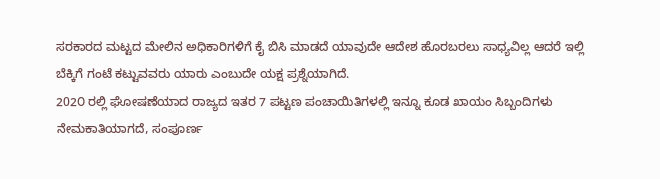ಸರಕಾರದ ಮಟ್ಟದ ಮೇಲಿನ ಅಧಿಕಾರಿಗಳಿಗೆ ಕೈ ಬಿಸಿ ಮಾಡದೆ ಯಾವುದೇ ಆದೇಶ ಹೊರಬರಲು ಸಾಧ್ಯವಿಲ್ಲ ಆದರೆ ಇಲ್ಲಿ ಬೆಕ್ಕಿಗೆ ಗಂಟೆ ಕಟ್ಟುವವರು ಯಾರು ಎಂಬುದೇ ಯಕ್ಷ ಪ್ರಶ್ನೆಯಾಗಿದೆ.
202೦ ರಲ್ಲಿ ಘೋಷಣೆಯಾದ ರಾಜ್ಯದ ಇತರ 7 ಪಟ್ಟಣ ಪಂಚಾಯಿತಿಗಳಲ್ಲಿ ಇನ್ನೂ ಕೂಡ ಖಾಯಂ ಸಿಬ್ಬಂದಿಗಳು ನೇಮಕಾತಿಯಾಗದೆ, ಸಂಪೂರ್ಣ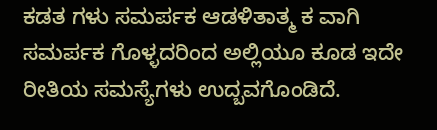ಕಡತ ಗಳು ಸಮರ್ಪಕ ಆಡಳಿತಾತ್ಮ ಕ ವಾಗಿ ಸಮರ್ಪಕ ಗೊಳ್ಳದರಿಂದ ಅಲ್ಲಿಯೂ ಕೂಡ ಇದೇ ರೀತಿಯ ಸಮಸ್ಯೆಗಳು ಉದ್ಬವಗೊಂಡಿದೆ.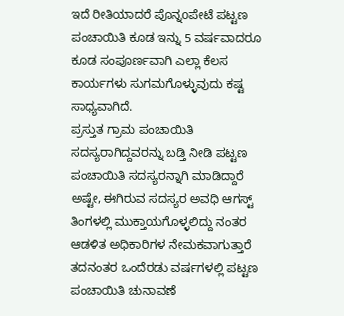ಇದೆ ರೀತಿಯಾದರೆ ಪೊನ್ನoಪೇಟೆ ಪಟ್ಟಣ ಪಂಚಾಯಿತಿ ಕೂಡ ಇನ್ನು 5 ವರ್ಷವಾದರೂ ಕೂಡ ಸಂಪೂರ್ಣವಾಗಿ ಎಲ್ಲಾ ಕೆಲಸ ಕಾರ್ಯಗಳು ಸುಗಮಗೊಳ್ಳುವುದು ಕಷ್ಟ ಸಾಧ್ಯವಾಗಿದೆ.
ಪ್ರಸ್ತುತ ಗ್ರಾಮ ಪಂಚಾಯಿತಿ ಸದಸ್ಯರಾಗಿದ್ದವರನ್ನು ಬಡ್ತಿ ನೀಡಿ ಪಟ್ಟಣ ಪಂಚಾಯಿತಿ ಸದಸ್ಯರನ್ನಾಗಿ ಮಾಡಿದ್ದಾರೆ ಅಷ್ಟೇ, ಈಗಿರುವ ಸದಸ್ಯರ ಅವಧಿ ಆಗಸ್ಟ್ ತಿಂಗಳಲ್ಲಿ ಮುಕ್ತಾಯಗೊಳ್ಳಲಿದ್ದು ನಂತರ ಆಡಳಿತ ಅಧಿಕಾರಿಗಳ ನೇಮಕವಾಗುತ್ತಾರೆ ತದನಂತರ ಒಂದೆರಡು ವರ್ಷಗಳಲ್ಲಿ ಪಟ್ಟಣ ಪಂಚಾಯಿತಿ ಚುನಾವಣೆ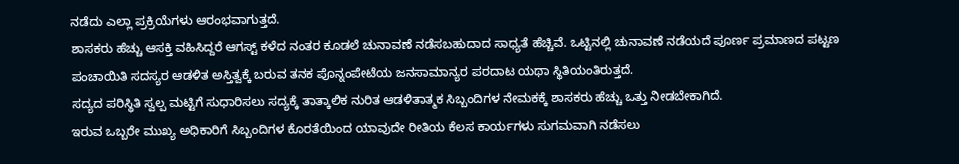ನಡೆದು ಎಲ್ಲಾ ಪ್ರಕ್ರಿಯೆಗಳು ಆರಂಭವಾಗುತ್ತದೆ.
ಶಾಸಕರು ಹೆಚ್ಚು ಆಸಕ್ತಿ ವಹಿಸಿದ್ದರೆ ಆಗಸ್ಟ್ ಕಳೆದ ನಂತರ ಕೂಡಲೆ ಚುನಾವಣೆ ನಡೆಸಬಹುದಾದ ಸಾಧ್ಯತೆ ಹೆಚ್ಚಿವೆ. ಒಟ್ಟಿನಲ್ಲಿ ಚುನಾವಣೆ ನಡೆಯದೆ ಪೂರ್ಣ ಪ್ರಮಾಣದ ಪಟ್ಟಣ ಪಂಚಾಯಿತಿ ಸದಸ್ಯರ ಆಡಳಿತ ಅಸ್ತಿತ್ವಕ್ಕೆ ಬರುವ ತನಕ ಪೊನ್ನಂಪೇಟೆಯ ಜನಸಾಮಾನ್ಯರ ಪರದಾಟ ಯಥಾ ಸ್ಥಿತಿಯಂತಿರುತ್ತದೆ.
ಸದ್ಯದ ಪರಿಸ್ಥಿತಿ ಸ್ವಲ್ಪ ಮಟ್ಟಿಗೆ ಸುಧಾರಿಸಲು ಸದ್ಯಕ್ಕೆ ತಾತ್ಕಾಲಿಕ ನುರಿತ ಆಡಳಿತಾತ್ಮಕ ಸಿಬ್ಬಂದಿಗಳ ನೇಮಕಕ್ಕೆ ಶಾಸಕರು ಹೆಚ್ಚು ಒತ್ತು ನೀಡಬೇಕಾಗಿದೆ.
ಇರುವ ಒಬ್ಬರೇ ಮುಖ್ಯ ಅಧಿಕಾರಿಗೆ ಸಿಬ್ಬಂದಿಗಳ ಕೊರತೆಯಿಂದ ಯಾವುದೇ ರೀತಿಯ ಕೆಲಸ ಕಾರ್ಯಗಳು ಸುಗಮವಾಗಿ ನಡೆಸಲು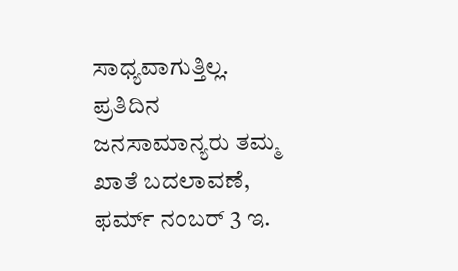ಸಾಧ್ಯವಾಗುತ್ತಿಲ್ಲ.
ಪ್ರತಿದಿನ ಜನಸಾಮಾನ್ಯರು ತಮ್ಮ ಖಾತೆ ಬದಲಾವಣೆ, ಫರ್ಮ್ ನಂಬರ್ 3 ಇ.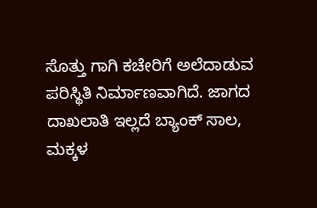ಸೊತ್ತು ಗಾಗಿ ಕಚೇರಿಗೆ ಅಲೆದಾಡುವ ಪರಿಸ್ಥಿತಿ ನಿರ್ಮಾಣವಾಗಿದೆ. ಜಾಗದ ದಾಖಲಾತಿ ಇಲ್ಲದೆ ಬ್ಯಾಂಕ್ ಸಾಲ, ಮಕ್ಕಳ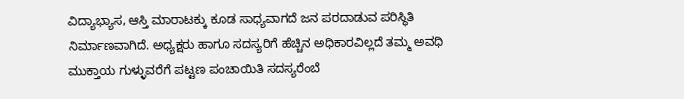ವಿದ್ಯಾಭ್ಯಾಸ, ಆಸ್ತಿ ಮಾರಾಟಕ್ಕು ಕೂಡ ಸಾಧ್ಯವಾಗದೆ ಜನ ಪರದಾಡುವ ಪರಿಸ್ಥಿತಿ ನಿರ್ಮಾಣವಾಗಿದೆ. ಅಧ್ಯಕ್ಷರು ಹಾಗೂ ಸದಸ್ಯರಿಗೆ ಹೆಚ್ಚಿನ ಅಧಿಕಾರವಿಲ್ಲದೆ ತಮ್ಮ ಅವಧಿ ಮುಕ್ತಾಯ ಗುಳ್ಳುವರೆಗೆ ಪಟ್ಟಣ ಪಂಚಾಯಿತಿ ಸದಸ್ಯರೆಂಬೆ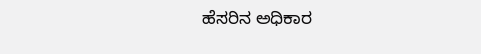ಹೆಸರಿನ ಅಧಿಕಾರ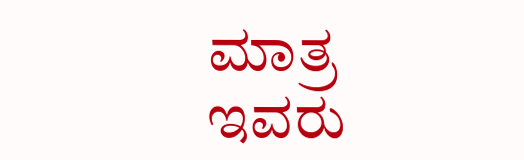ಮಾತ್ರ ಇವರು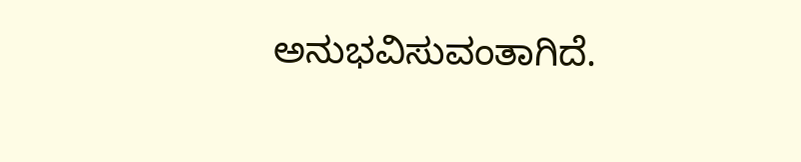ಅನುಭವಿಸುವಂತಾಗಿದೆ.